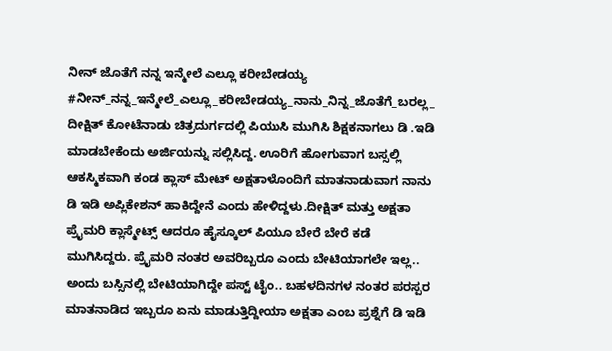ನೀನ್ ಜೊತೆಗೆ ನನ್ನ ಇನ್ಮೇಲೆ ಎಲ್ಲೂ ಕರೀಬೇಡಯ್ಯ
#ನೀನ್_ನನ್ನ_ಇನ್ಮೇಲೆ_ಎಲ್ಲೂ_ಕರೀಬೇಡಯ್ಯ_ನಾನು_ನಿನ್ನ_ಜೊತೆಗೆ_ಬರಲ್ಲ_
ದೀಕ್ಷಿತ್ ಕೋಟೆನಾಡು ಚಿತ್ರದುರ್ಗದಲ್ಲಿ ಪಿಯುಸಿ ಮುಗಿಸಿ ಶಿಕ್ಷಕನಾಗಲು ಡಿ .ಇಡಿ ಮಾಡಬೇಕೆಂದು ಅರ್ಜಿಯನ್ನು ಸಲ್ಲಿಸಿದ್ದ. ಊರಿಗೆ ಹೋಗುವಾಗ ಬಸ್ಸಲ್ಲಿ ಆಕಸ್ಮಿಕವಾಗಿ ಕಂಡ ಕ್ಲಾಸ್ ಮೇಟ್ ಅಕ್ಷತಾಳೊಂದಿಗೆ ಮಾತನಾಡುವಾಗ ನಾನು ಡಿ ಇಡಿ ಅಪ್ಲಿಕೇಶನ್ ಹಾಕಿದ್ದೇನೆ ಎಂದು ಹೇಳಿದ್ದಳು.ದೀಕ್ಷಿತ್ ಮತ್ತು ಅಕ್ಷತಾ ಪ್ರೈಮರಿ ಕ್ಲಾಸ್ಮೇಟ್ಸ್ ಆದರೂ ಹೈಸ್ಕೂಲ್ ಪಿಯೂ ಬೇರೆ ಬೇರೆ ಕಡೆ ಮುಗಿಸಿದ್ದರು. ಪ್ರೈಮರಿ ನಂತರ ಅವರಿಬ್ಬರೂ ಎಂದು ಬೇಟಿಯಾಗಲೇ ಇಲ್ಲ.. ಅಂದು ಬಸ್ಸಿನಲ್ಲಿ ಬೇಟಿಯಾಗಿದ್ದೇ ಪಸ್ಟ್ ಟೈಂ.. ಬಹಳದಿನಗಳ ನಂತರ ಪರಸ್ಪರ ಮಾತನಾಡಿದ ಇಬ್ಬರೂ ಏನು ಮಾಡುತ್ತಿದ್ದೀಯಾ ಅಕ್ಷತಾ ಎಂಬ ಪ್ರಶ್ನೆಗೆ ಡಿ ಇಡಿ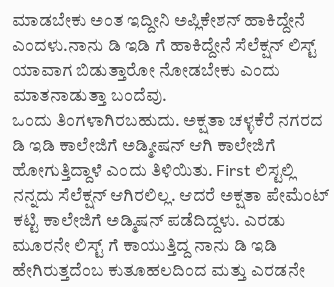ಮಾಡಬೇಕು ಅಂತ ಇದ್ದೀನಿ ಅಪ್ಲಿಕೇಶನ್ ಹಾಕಿದ್ದೇನೆ ಎಂದಳು.ನಾನು ಡಿ ಇಡಿ ಗೆ ಹಾಕಿದ್ದೇನೆ ಸೆಲೆಕ್ಷನ್ ಲಿಸ್ಟ್ ಯಾವಾಗ ಬಿಡುತ್ತಾರೋ ನೋಡಬೇಕು ಎಂದು ಮಾತನಾಡುತ್ತಾ ಬಂದೆವು.
ಒಂದು ತಿಂಗಳಾಗಿರಬಹುದು. ಅಕ್ಷತಾ ಚಳ್ಳಕೆರೆ ನಗರದ ಡಿ ಇಡಿ ಕಾಲೇಜಿಗೆ ಅಡ್ಮೀಷನ್ ಆಗಿ ಕಾಲೇಜಿಗೆ ಹೋಗುತ್ತಿದ್ದಾಳೆ ಎಂದು ತಿಳಿಯಿತು. First ಲಿಸ್ಟಲ್ಲಿ ನನ್ನದು ಸೆಲೆಕ್ಷನ್ ಆಗಿರಲಿಲ್ಲ. ಆದರೆ ಅಕ್ಷತಾ ಪೇಮೆಂಟ್ ಕಟ್ಟಿ ಕಾಲೇಜಿಗೆ ಅಡ್ಮಿಷನ್ ಪಡೆದಿದ್ದಳು. ಎರಡು ಮೂರನೇ ಲಿಸ್ಟ್ ಗೆ ಕಾಯುತ್ತಿದ್ದ ನಾನು ಡಿ ಇಡಿ ಹೇಗಿರುತ್ತದೆಂಬ ಕುತೂಹಲದಿಂದ ಮತ್ತು ಎರಡನೇ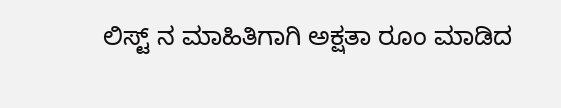ಲಿಸ್ಟ್ ನ ಮಾಹಿತಿಗಾಗಿ ಅಕ್ಷತಾ ರೂಂ ಮಾಡಿದ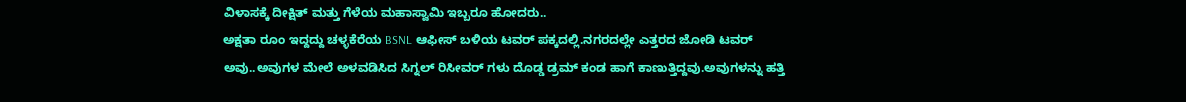ವಿಳಾಸಕ್ಕೆ ದೀಕ್ಷಿತ್ ಮತ್ತು ಗೆಳೆಯ ಮಹಾಸ್ವಾಮಿ ಇಬ್ಬರೂ ಹೋದರು..
ಅಕ್ಷತಾ ರೂಂ ಇದ್ದದ್ದು ಚಳ್ಳಕೆರೆಯ BSNL ಆಫೀಸ್ ಬಳಿಯ ಟವರ್ ಪಕ್ಕದಲ್ಲಿ.ನಗರದಲ್ಲೇ ಎತ್ತರದ ಜೋಡಿ ಟವರ್ ಅವು..ಅವುಗಳ ಮೇಲೆ ಅಳವಡಿಸಿದ ಸಿಗ್ನಲ್ ರಿಸೀವರ್ ಗಳು ದೊಡ್ಡ ಡ್ರಮ್ ಕಂಡ ಹಾಗೆ ಕಾಣುತ್ತಿದ್ದವು.ಅವುಗಳನ್ನು ಹತ್ತಿ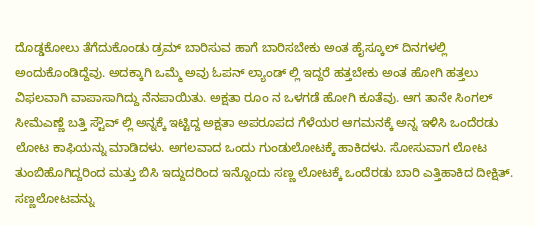ದೊಡ್ಡಕೋಲು ತೆಗೆದುಕೊಂಡು ಡ್ರಮ್ ಬಾರಿಸುವ ಹಾಗೆ ಬಾರಿಸಬೇಕು ಅಂತ ಹೈಸ್ಕೂಲ್ ದಿನಗಳಲ್ಲಿ ಅಂದುಕೊಂಡಿದ್ದೆವು. ಅದಕ್ಕಾಗಿ ಒಮ್ಮೆ ಅವು ಓಪನ್ ಲ್ಯಾಂಡ್ ಲ್ಲಿ ಇದ್ದರೆ ಹತ್ತಬೇಕು ಅಂತ ಹೋಗಿ ಹತ್ತಲು ವಿಫಲವಾಗಿ ವಾಪಾಸಾಗಿದ್ದು ನೆನಪಾಯಿತು. ಅಕ್ಷತಾ ರೂಂ ನ ಒಳಗಡೆ ಹೋಗಿ ಕೂತೆವು. ಆಗ ತಾನೇ ಸಿಂಗಲ್ ಸೀಮೆಎಣ್ಣೆ ಬತ್ತಿ ಸ್ಟೌವ್ ಲ್ಲಿ ಅನ್ನಕ್ಕೆ ಇಟ್ಟಿದ್ದ ಅಕ್ಷತಾ ಅಪರೂಪದ ಗೆಳೆಯರ ಆಗಮನಕ್ಕೆ ಅನ್ನ ಇಳಿಸಿ ಒಂದೆರಡು ಲೋಟ ಕಾಫಿಯನ್ನು ಮಾಡಿದಳು. ಅಗಲವಾದ ಒಂದು ಗುಂಡುಲೋಟಕ್ಕೆ ಹಾಕಿದಳು. ಸೋಸುವಾಗ ಲೋಟ ತುಂಬಿಹೊಗಿದ್ದರಿಂದ ಮತ್ತು ಬಿಸಿ ಇದ್ದುದರಿಂದ ಇನ್ನೊಂದು ಸಣ್ಣ ಲೋಟಕ್ಕೆ ಒಂದೆರಡು ಬಾರಿ ಎತ್ತಿಹಾಕಿದ ದೀಕ್ಷಿತ್. ಸಣ್ಣಲೋಟವನ್ನು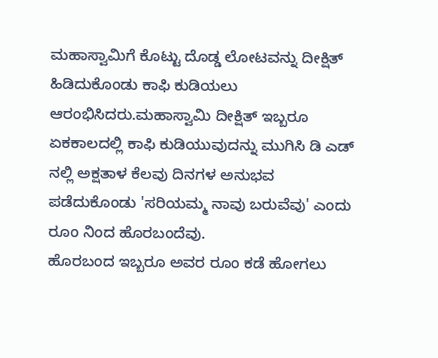ಮಹಾಸ್ವಾಮಿಗೆ ಕೊಟ್ಟು ದೊಡ್ಡ ಲೋಟವನ್ನು ದೀಕ್ಷಿತ್ ಹಿಡಿದುಕೊಂಡು ಕಾಫಿ ಕುಡಿಯಲು ಆರಂಭಿಸಿದರು.ಮಹಾಸ್ವಾಮಿ ದೀಕ್ಷಿತ್ ಇಬ್ಬರೂ ಏಕಕಾಲದಲ್ಲಿ ಕಾಫಿ ಕುಡಿಯುವುದನ್ನು ಮುಗಿಸಿ ಡಿ ಎಡ್ ನಲ್ಲಿ ಅಕ್ಷತಾಳ ಕೆಲವು ದಿನಗಳ ಅನುಭವ ಪಡೆದುಕೊಂಡು 'ಸರಿಯಮ್ಮ ನಾವು ಬರುವೆವು' ಎಂದು ರೂಂ ನಿಂದ ಹೊರಬಂದೆವು.
ಹೊರಬಂದ ಇಬ್ಬರೂ ಅವರ ರೂಂ ಕಡೆ ಹೋಗಲು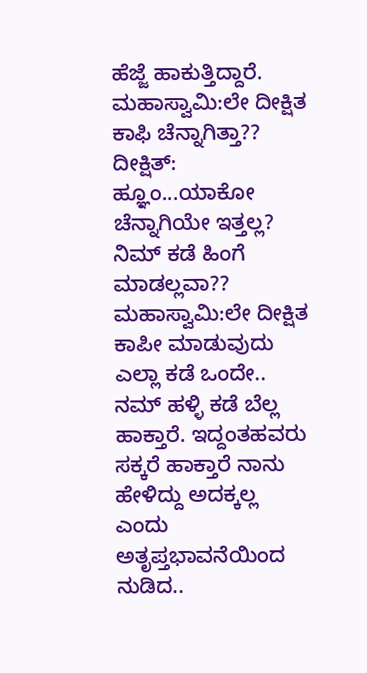ಹೆಜ್ಜೆ ಹಾಕುತ್ತಿದ್ದಾರೆ.
ಮಹಾಸ್ವಾಮಿ:ಲೇ ದೀಕ್ಷಿತ ಕಾಫಿ ಚೆನ್ನಾಗಿತ್ತಾ??
ದೀಕ್ಷಿತ್: ಹ್ಞೂಂ...ಯಾಕೋ ಚೆನ್ನಾಗಿಯೇ ಇತ್ತಲ್ಲ? ನಿಮ್ ಕಡೆ ಹಿಂಗೆ ಮಾಡಲ್ಲವಾ??
ಮಹಾಸ್ವಾಮಿ:ಲೇ ದೀಕ್ಷಿತ ಕಾಪೀ ಮಾಡುವುದು ಎಲ್ಲಾ ಕಡೆ ಒಂದೇ.. ನಮ್ ಹಳ್ಳಿ ಕಡೆ ಬೆಲ್ಲ ಹಾಕ್ತಾರೆ. ಇದ್ದಂತಹವರು ಸಕ್ಕರೆ ಹಾಕ್ತಾರೆ ನಾನು ಹೇಳಿದ್ದು ಅದಕ್ಕಲ್ಲ ಎಂದು ಅತೃಪ್ತಭಾವನೆಯಿಂದ ನುಡಿದ..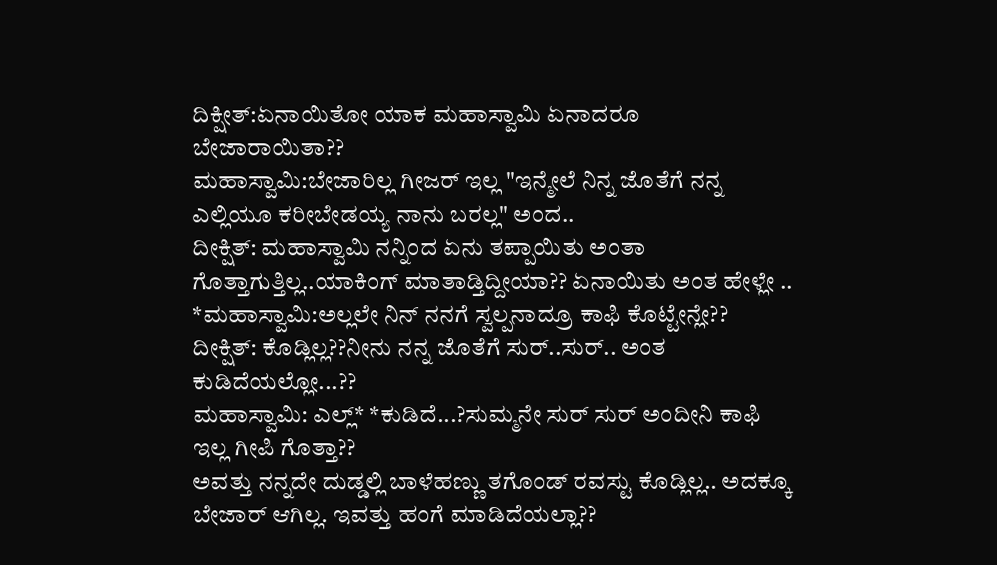ದಿಕ್ಷೀತ್:ಏನಾಯಿತೋ ಯಾಕ ಮಹಾಸ್ವಾಮಿ ಏನಾದರೂ ಬೇಜಾರಾಯಿತಾ??
ಮಹಾಸ್ವಾಮಿ:ಬೇಜಾರಿಲ್ಲ ಗೀಜರ್ ಇಲ್ಲ "ಇನ್ಮೇಲೆ ನಿನ್ನ ಜೊತೆಗೆ ನನ್ನ ಎಲ್ಲಿಯೂ ಕರೀಬೇಡಯ್ಯ ನಾನು ಬರಲ್ಲ" ಅಂದ..
ದೀಕ್ಷಿತ್: ಮಹಾಸ್ವಾಮಿ ನನ್ನಿಂದ ಏನು ತಪ್ಪಾಯಿತು ಅಂತಾ ಗೊತ್ತಾಗುತ್ತಿಲ್ಲ..ಯಾಕಿಂಗ್ ಮಾತಾಡ್ತಿದ್ದೀಯಾ?? ಏನಾಯಿತು ಅಂತ ಹೇಳ್ಲೇ ..
*ಮಹಾಸ್ವಾಮಿ:ಅಲ್ಲಲೇ ನಿನ್ ನನಗೆ ಸ್ವಲ್ಪನಾದ್ರೂ ಕಾಫಿ ಕೊಟ್ಟೇನ್ಲೇ??
ದೀಕ್ಷಿತ್: ಕೊಡ್ಲಿಲ್ಲ??ನೀನು ನನ್ನ ಜೊತೆಗೆ ಸುರ್..ಸುರ್.. ಅಂತ ಕುಡಿದೆಯಲ್ಲೋ...??
ಮಹಾಸ್ವಾಮಿ: ಎಲ್ಲ್* *ಕುಡಿದೆ...?ಸುಮ್ಮನೇ ಸುರ್ ಸುರ್ ಅಂದೀನಿ ಕಾಫಿ ಇಲ್ಲ ಗೀಪಿ ಗೊತ್ತಾ??
ಅವತ್ತು ನನ್ನದೇ ದುಡ್ಡಲ್ಲಿ ಬಾಳೆಹಣ್ಣು ತಗೊಂಡ್ ರವಸ್ಟು ಕೊಡ್ಲಿಲ್ಲ.. ಅದಕ್ಕೂ ಬೇಜಾರ್ ಆಗಿಲ್ಲ. ಇವತ್ತು ಹಂಗೆ ಮಾಡಿದೆಯಲ್ಲಾ??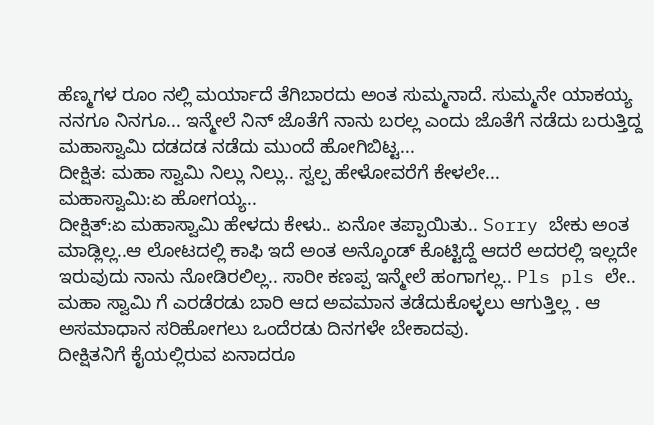ಹೆಣ್ಮಗಳ ರೂಂ ನಲ್ಲಿ ಮರ್ಯಾದೆ ತೆಗಿಬಾರದು ಅಂತ ಸುಮ್ಮನಾದೆ. ಸುಮ್ಮನೇ ಯಾಕಯ್ಯ ನನಗೂ ನಿನಗೂ... ಇನ್ಮೇಲೆ ನಿನ್ ಜೊತೆಗೆ ನಾನು ಬರಲ್ಲ ಎಂದು ಜೊತೆಗೆ ನಡೆದು ಬರುತ್ತಿದ್ದ ಮಹಾಸ್ವಾಮಿ ದಡದಡ ನಡೆದು ಮುಂದೆ ಹೋಗಿಬಿಟ್ಟ...
ದೀಕ್ಷಿತ: ಮಹಾ ಸ್ವಾಮಿ ನಿಲ್ಲು ನಿಲ್ಲು.. ಸ್ವಲ್ಪ ಹೇಳೋವರೆಗೆ ಕೇಳಲೇ...
ಮಹಾಸ್ವಾಮಿ:ಏ ಹೋಗಯ್ಯ..
ದೀಕ್ಷಿತ್:ಏ ಮಹಾಸ್ವಾಮಿ ಹೇಳದು ಕೇಳು.. ಏನೋ ತಪ್ಪಾಯಿತು.. Sorry ಬೇಕು ಅಂತ ಮಾಡ್ಲಿಲ್ಲ..ಆ ಲೋಟದಲ್ಲಿ ಕಾಫಿ ಇದೆ ಅಂತ ಅನ್ಕೊಂಡ್ ಕೊಟ್ಟಿದ್ದೆ ಆದರೆ ಅದರಲ್ಲಿ ಇಲ್ಲದೇ ಇರುವುದು ನಾನು ನೋಡಿರಲಿಲ್ಲ.. ಸಾರೀ ಕಣಪ್ಪ ಇನ್ಮೇಲೆ ಹಂಗಾಗಲ್ಲ.. Pls pls ಲೇ..
ಮಹಾ ಸ್ವಾಮಿ ಗೆ ಎರಡೆರಡು ಬಾರಿ ಆದ ಅವಮಾನ ತಡೆದುಕೊಳ್ಳಲು ಆಗುತ್ತಿಲ್ಲ . ಆ ಅಸಮಾಧಾನ ಸರಿಹೋಗಲು ಒಂದೆರಡು ದಿನಗಳೇ ಬೇಕಾದವು.
ದೀಕ್ಷಿತನಿಗೆ ಕೈಯಲ್ಲಿರುವ ಏನಾದರೂ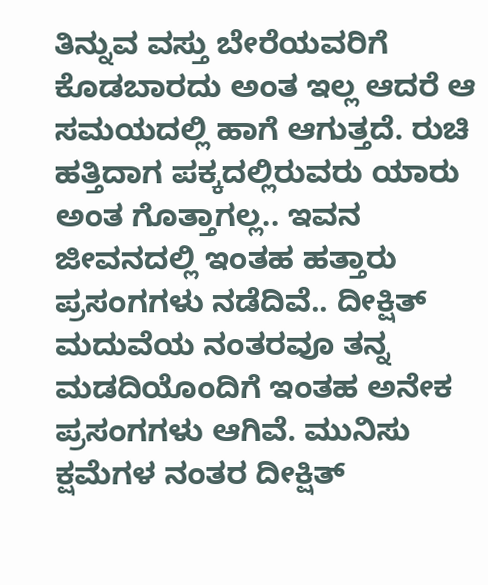ತಿನ್ನುವ ವಸ್ತು ಬೇರೆಯವರಿಗೆ ಕೊಡಬಾರದು ಅಂತ ಇಲ್ಲ ಆದರೆ ಆ ಸಮಯದಲ್ಲಿ ಹಾಗೆ ಆಗುತ್ತದೆ. ರುಚಿ ಹತ್ತಿದಾಗ ಪಕ್ಕದಲ್ಲಿರುವರು ಯಾರು ಅಂತ ಗೊತ್ತಾಗಲ್ಲ.. ಇವನ ಜೀವನದಲ್ಲಿ ಇಂತಹ ಹತ್ತಾರು ಪ್ರಸಂಗಗಳು ನಡೆದಿವೆ.. ದೀಕ್ಷಿತ್ ಮದುವೆಯ ನಂತರವೂ ತನ್ನ ಮಡದಿಯೊಂದಿಗೆ ಇಂತಹ ಅನೇಕ ಪ್ರಸಂಗಗಳು ಆಗಿವೆ. ಮುನಿಸು ಕ್ಷಮೆಗಳ ನಂತರ ದೀಕ್ಷಿತ್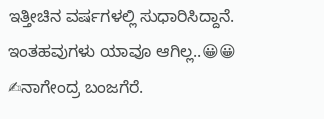ಇತ್ತೀಚಿನ ವರ್ಷಗಳಲ್ಲಿ ಸುಧಾರಿಸಿದ್ದಾನೆ. ಇಂತಹವುಗಳು ಯಾವೂ ಆಗಿಲ್ಲ..😀😀
✍ನಾಗೇಂದ್ರ ಬಂಜಗೆರೆ.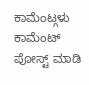ಕಾಮೆಂಟ್ಗಳು
ಕಾಮೆಂಟ್ ಪೋಸ್ಟ್ ಮಾಡಿ